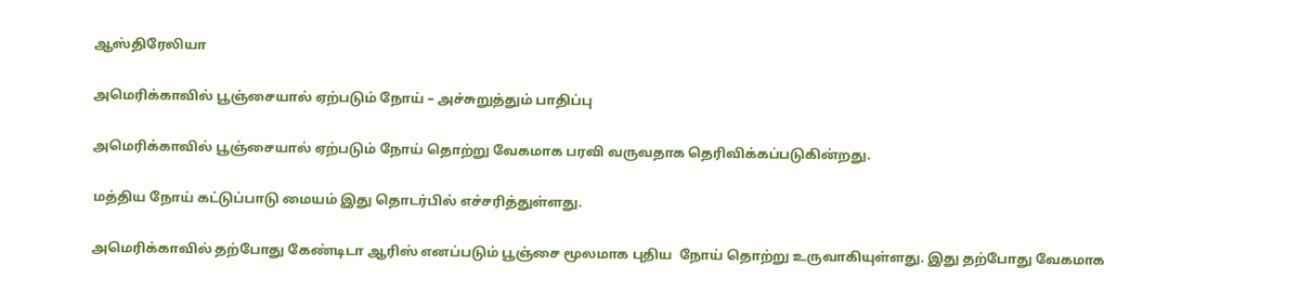ஆஸ்திரேலியா

அமெரிக்காவில் பூஞ்சையால் ஏற்படும் நோய் – அச்சுறுத்தும் பாதிப்பு

அமெரிக்காவில் பூஞ்சையால் ஏற்படும் நோய் தொற்று வேகமாக பரவி வருவதாக தெரிவிக்கப்படுகின்றது.

மத்திய நோய் கட்டுப்பாடு மையம் இது தொடர்பில் எச்சரித்துள்ளது.

அமெரிக்காவில் தற்போது கேண்டிடா ஆரிஸ் எனப்படும் பூஞ்சை மூலமாக புதிய  நோய் தொற்று உருவாகியுள்ளது. இது தற்போது வேகமாக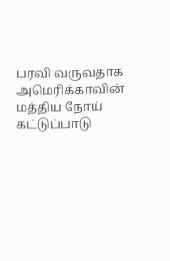பரவி வருவதாக  அமெரிக்காவின் மத்திய நோய் கட்டுப்பாடு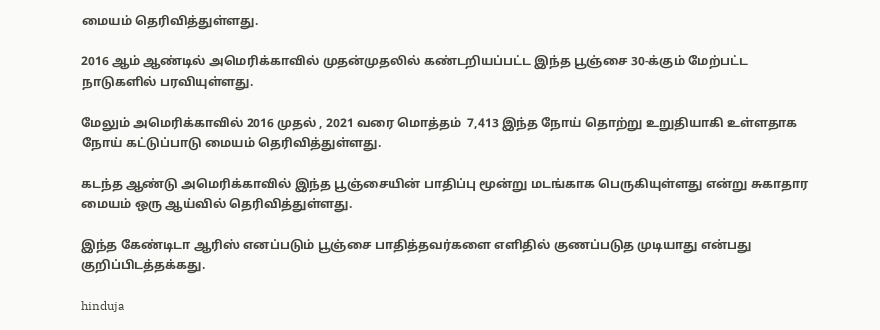மையம் தெரிவித்துள்ளது.

2016 ஆம் ஆண்டில் அமெரிக்காவில் முதன்முதலில் கண்டறியப்பட்ட இந்த பூஞ்சை 30-க்கும் மேற்பட்ட நாடுகளில் பரவியுள்ளது.

மேலும் அமெரிக்காவில் 2016 முதல் , 2021 வரை மொத்தம்  7,413 இந்த நோய் தொற்று உறுதியாகி உள்ளதாக நோய் கட்டுப்பாடு மையம் தெரிவித்துள்ளது.

கடந்த ஆண்டு அமெரிக்காவில் இந்த பூஞ்சையின் பாதிப்பு மூன்று மடங்காக பெருகியுள்ளது என்று சுகாதார மையம் ஒரு ஆய்வில் தெரிவித்துள்ளது.

இந்த கேண்டிடா ஆரிஸ் எனப்படும் பூஞ்சை பாதித்தவர்களை எளிதில் குணப்படுத முடியாது என்பது குறிப்பிடத்தக்கது.

hinduja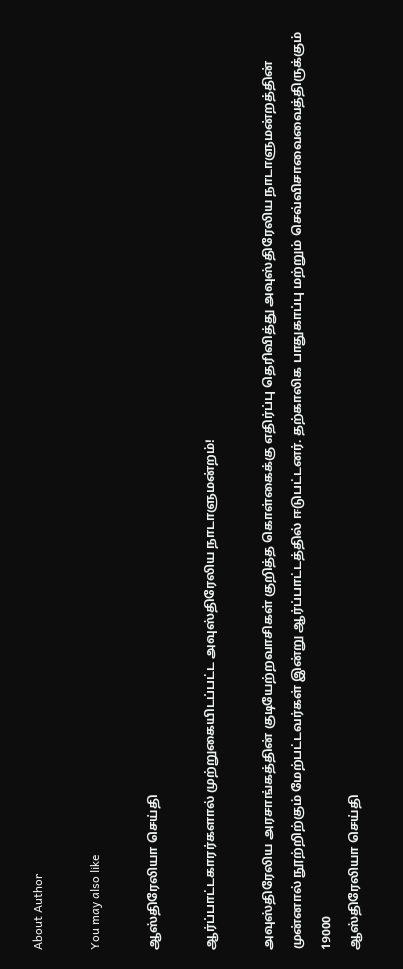About Author

You may also like

ஆஸ்திரேலியா செய்தி

ஆர்ப்பாட்டகாரர்களால் முற்றுகையிடப்பட்ட அவுஸ்திரேலிய நாடாளுமன்றம்!

அவுஸ்திரேலிய அரசாங்கத்தின் குடியேற்றவாசிகள் குறித்த கொள்கைக்கு எதிர்ப்பு தெரிவித்து அவுஸ்திரேலிய நாடாளுமன்றத்தின் முன்னால் நூற்றிற்கும் மேற்பட்டவர்கள் இன்று ஆர்ப்பாட்டத்தில் ஈடுபட்டனர். தற்காலிக பாதுகாப்பு மற்றும் செவ்விசாவைவைத்திருக்கும் 19000
ஆஸ்திரேலியா செய்தி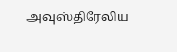அவுஸ்திரேலிய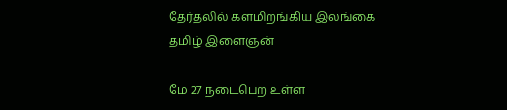தேர்தலில் களமிறங்கிய இலங்கை தமிழ் இளைஞன்

மே 27 நடைபெற உள்ள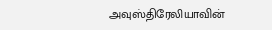அவுஸ்திரேலியாவின்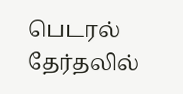பெடரல் தேர்தலில்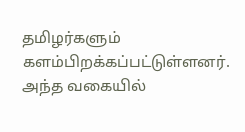தமிழர்களும் களம்பிறக்கப்பட்டுள்ளனர். அந்த வகையில்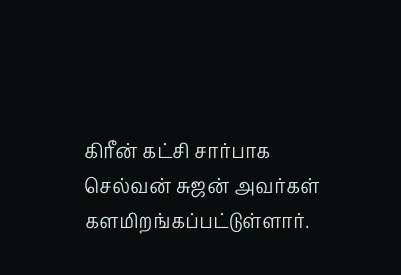கிரீன் கட்சி சார்பாக செல்வன் சுஜன் அவர்கள் களமிறங்கப்பட்டுள்ளார்.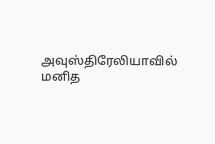அவுஸ்திரேலியாவில் மனித